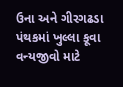ઉના અને ગીરગઢડા પંથકમાં ખુલ્લા કૂવા વન્યજીવો માટે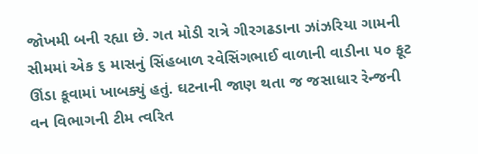જોખમી બની રહ્યા છે. ગત મોડી રાત્રે ગીરગઢડાના ઝાંઝરિયા ગામની સીમમાં એક ૬ માસનું સિંહબાળ રવેસિંગભાઈ વાળાની વાડીના ૫૦ ફૂટ ઊંડા કૂવામાં ખાબક્યું હતું. ઘટનાની જાણ થતા જ જસાધાર રેન્જની વન વિભાગની ટીમ ત્વરિત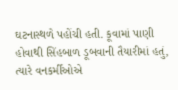ઘટનાસ્થળે પહોંચી હતી. કૂવામાં પાણી હોવાથી સિંહબાળ ડૂબવાની તૈયારીમાં હતું, ત્યારે વનકર્મીઓએ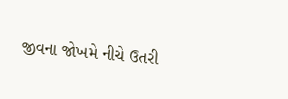જીવના જોખમે નીચે ઉતરી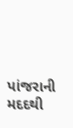પાંજરાની મદદથી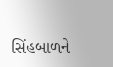સિંહબાળને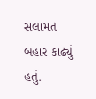સલામત બહાર કાઢ્યું હતું.